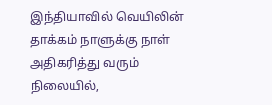இந்தியாவில் வெயிலின் தாக்கம் நாளுக்கு நாள் அதிகரித்து வரும் நிலையில்,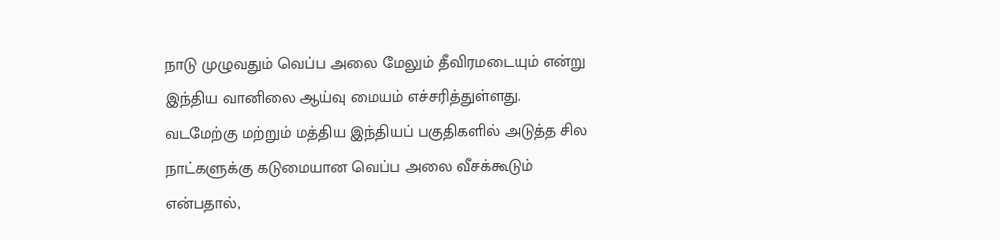நாடு முழுவதும் வெப்ப அலை மேலும் தீவிரமடையும் என்று இந்திய வானிலை ஆய்வு மையம் எச்சரித்துள்ளது. வடமேற்கு மற்றும் மத்திய இந்தியப் பகுதிகளில் அடுத்த சில நாட்களுக்கு கடுமையான வெப்ப அலை வீசக்கூடும் என்பதால்,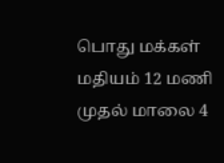பொது மக்கள் மதியம் 12 மணி முதல் மாலை 4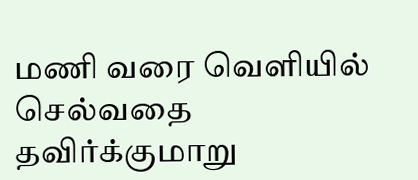மணி வரை வெளியில் செல்வதை தவிர்க்குமாறு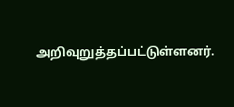அறிவுறுத்தப்பட்டுள்ளனர்.